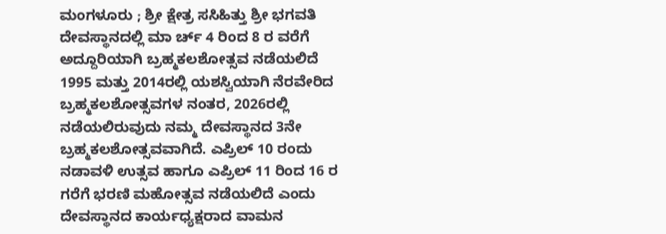ಮಂಗಳೂರು ; ಶ್ರೀ ಕ್ಷೇತ್ರ ಸಸಿಹಿತ್ತು ಶ್ರೀ ಭಗವತಿ ದೇವಸ್ಥಾನದಲ್ಲಿ ಮಾ ರ್ಚ್ 4 ರಿಂದ 8 ರ ವರೆಗೆ ಅದ್ದೂರಿಯಾಗಿ ಬ್ರಹ್ಮಕಲಶೋತ್ಸವ ನಡೆಯಲಿದೆ
1995 ಮತ್ತು 2014ರಲ್ಲಿ ಯಶಸ್ವಿಯಾಗಿ ನೆರವೇರಿದ ಬ್ರಹ್ಮಕಲಶೋತ್ಸವಗಳ ನಂತರ, 2026ರಲ್ಲಿ ನಡೆಯಲಿರುವುದು ನಮ್ಮ ದೇವಸ್ಥಾನದ 3ನೇ ಬ್ರಹ್ಮಕಲಶೋತ್ಸವವಾಗಿದೆ. ಎಪ್ರಿಲ್ 10 ರಂದು ನಡಾವಳಿ ಉತ್ಸವ ಹಾಗೂ ಎಪ್ರಿಲ್ 11 ರಿಂದ 16 ರ ಗರೆಗೆ ಭರಣಿ ಮಹೋತ್ಸವ ನಡೆಯಲಿದೆ ಎಂದು ದೇವಸ್ಥಾನದ ಕಾರ್ಯಧ್ಯಕ್ಷರಾದ ವಾಮನ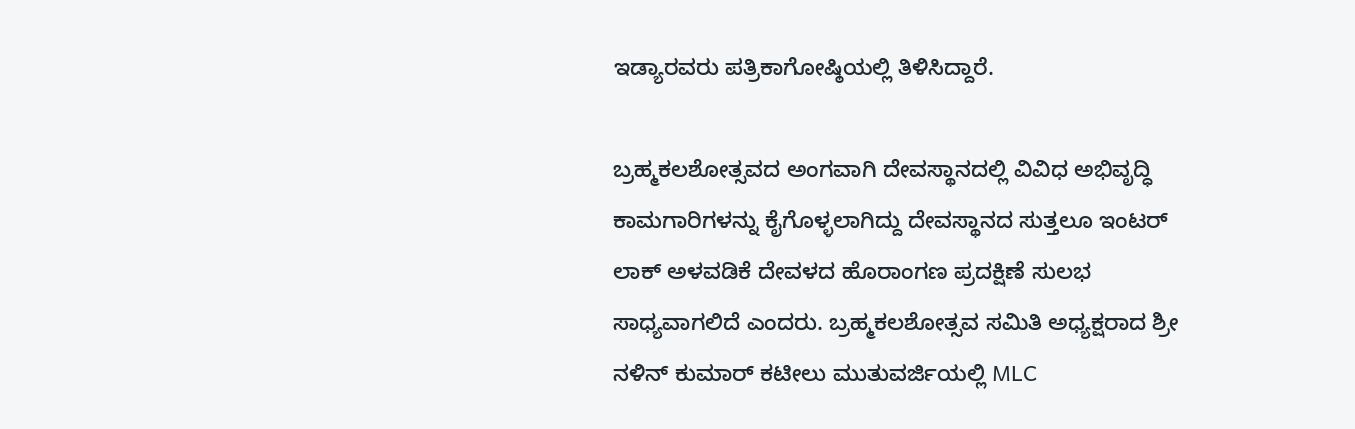ಇಡ್ಯಾರವರು ಪತ್ರಿಕಾಗೋಷ್ಠಿಯಲ್ಲಿ ತಿಳಿಸಿದ್ದಾರೆ.

ಬ್ರಹ್ಮಕಲಶೋತ್ಸವದ ಅಂಗವಾಗಿ ದೇವಸ್ಥಾನದಲ್ಲಿ ವಿವಿಧ ಅಭಿವೃದ್ಧಿ ಕಾಮಗಾರಿಗಳನ್ನು ಕೈಗೊಳ್ಳಲಾಗಿದ್ದು ದೇವಸ್ಥಾನದ ಸುತ್ತಲೂ ಇಂಟರ್ ಲಾಕ್ ಅಳವಡಿಕೆ ದೇವಳದ ಹೊರಾಂಗಣ ಪ್ರದಕ್ಷಿಣೆ ಸುಲಭ ಸಾಧ್ಯವಾಗಲಿದೆ ಎಂದರು. ಬ್ರಹ್ಮಕಲಶೋತ್ಸವ ಸಮಿತಿ ಅಧ್ಯಕ್ಷರಾದ ಶ್ರೀ ನಳಿನ್ ಕುಮಾರ್ ಕಟೀಲು ಮುತುವರ್ಜಿಯಲ್ಲಿ MLC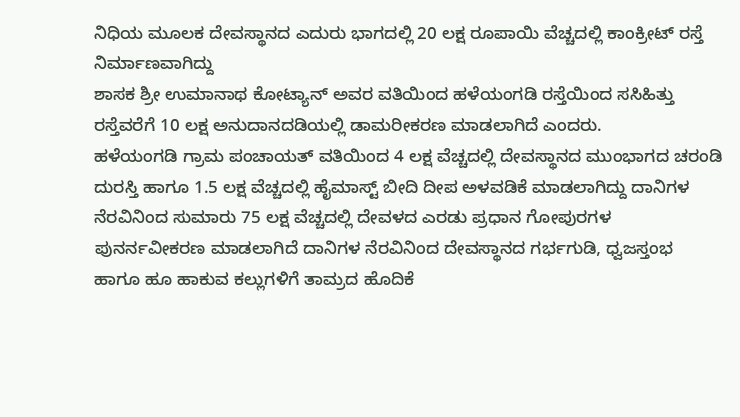ನಿಧಿಯ ಮೂಲಕ ದೇವಸ್ಥಾನದ ಎದುರು ಭಾಗದಲ್ಲಿ 20 ಲಕ್ಷ ರೂಪಾಯಿ ವೆಚ್ಚದಲ್ಲಿ ಕಾಂಕ್ರೀಟ್ ರಸ್ತೆ ನಿರ್ಮಾಣವಾಗಿದ್ದು
ಶಾಸಕ ಶ್ರೀ ಉಮಾನಾಥ ಕೋಟ್ಯಾನ್ ಅವರ ವತಿಯಿಂದ ಹಳೆಯಂಗಡಿ ರಸ್ತೆಯಿಂದ ಸಸಿಹಿತ್ತು ರಸ್ತೆವರೆಗೆ 10 ಲಕ್ಷ ಅನುದಾನದಡಿಯಲ್ಲಿ ಡಾಮರೀಕರಣ ಮಾಡಲಾಗಿದೆ ಎಂದರು.
ಹಳೆಯಂಗಡಿ ಗ್ರಾಮ ಪಂಚಾಯತ್ ವತಿಯಿಂದ 4 ಲಕ್ಷ ವೆಚ್ಚದಲ್ಲಿ ದೇವಸ್ಥಾನದ ಮುಂಭಾಗದ ಚರಂಡಿ ದುರಸ್ತಿ ಹಾಗೂ 1.5 ಲಕ್ಷ ವೆಚ್ಚದಲ್ಲಿ ಹೈಮಾಸ್ಟ್ ಬೀದಿ ದೀಪ ಅಳವಡಿಕೆ ಮಾಡಲಾಗಿದ್ದು ದಾನಿಗಳ ನೆರವಿನಿಂದ ಸುಮಾರು 75 ಲಕ್ಷ ವೆಚ್ಚದಲ್ಲಿ ದೇವಳದ ಎರಡು ಪ್ರಧಾನ ಗೋಪುರಗಳ ಪುನರ್ನವೀಕರಣ ಮಾಡಲಾಗಿದೆ ದಾನಿಗಳ ನೆರವಿನಿಂದ ದೇವಸ್ಥಾನದ ಗರ್ಭಗುಡಿ, ಧ್ವಜಸ್ತಂಭ ಹಾಗೂ ಹೂ ಹಾಕುವ ಕಲ್ಲುಗಳಿಗೆ ತಾಮ್ರದ ಹೊದಿಕೆ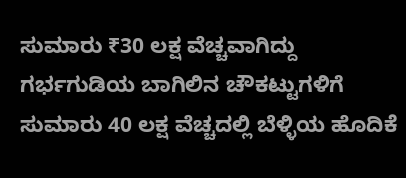ಸುಮಾರು ₹30 ಲಕ್ಷ ವೆಚ್ಚವಾಗಿದ್ದು ಗರ್ಭಗುಡಿಯ ಬಾಗಿಲಿನ ಚೌಕಟ್ಟುಗಳಿಗೆ ಸುಮಾರು 40 ಲಕ್ಷ ವೆಚ್ಚದಲ್ಲಿ ಬೆಳ್ಳಿಯ ಹೊದಿಕೆ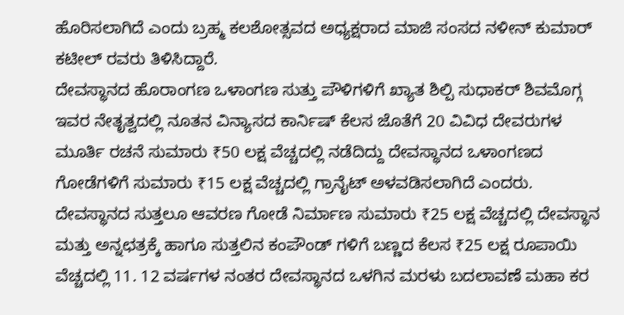ಹೊರಿಸಲಾಗಿದೆ ಎಂದು ಬ್ರಹ್ಮ ಕಲಶೋತ್ಸವದ ಅಧ್ಯಕ್ಷರಾದ ಮಾಜಿ ಸಂಸದ ನಳೀನ್ ಕುಮಾರ್ ಕಟೀಲ್ ರವರು ತಿಳಿಸಿದ್ದಾರೆ.
ದೇವಸ್ಥಾನದ ಹೊರಾಂಗಣ ಒಳಾಂಗಣ ಸುತ್ತು ಪೌಳಿಗಳಿಗೆ ಖ್ಯಾತ ಶಿಲ್ಪಿ ಸುಧಾಕರ್ ಶಿವಮೊಗ್ಗ ಇವರ ನೇತೃತ್ವದಲ್ಲಿ ನೂತನ ವಿನ್ಯಾಸದ ಕಾರ್ನಿಷ್ ಕೆಲಸ ಜೊತೆಗೆ 20 ವಿವಿಧ ದೇವರುಗಳ ಮೂರ್ತಿ ರಚನೆ ಸುಮಾರು ₹50 ಲಕ್ಷ ವೆಚ್ಚದಲ್ಲಿ ನಡೆದಿದ್ದು ದೇವಸ್ಥಾನದ ಒಳಾಂಗಣದ ಗೋಡೆಗಳಿಗೆ ಸುಮಾರು ₹15 ಲಕ್ಷ ವೆಚ್ಚದಲ್ಲಿ ಗ್ರಾನೈಟ್ ಅಳವಡಿಸಲಾಗಿದೆ ಎಂದರು.
ದೇವಸ್ಥಾನದ ಸುತ್ತಲೂ ಆವರಣ ಗೋಡೆ ನಿರ್ಮಾಣ ಸುಮಾರು ₹25 ಲಕ್ಷ ವೆಚ್ಚದಲ್ಲಿ ದೇವಸ್ಥಾನ ಮತ್ತು ಅನ್ನಛತ್ರಕ್ಕೆ ಹಾಗೂ ಸುತ್ತಲಿನ ಕಂಪೌಂಡ್ ಗಳಿಗೆ ಬಣ್ಣದ ಕೆಲಸ ₹25 ಲಕ್ಷ ರೂಪಾಯಿ ವೆಚ್ಚದಲ್ಲಿ 11. 12 ವರ್ಷಗಳ ನಂತರ ದೇವಸ್ಥಾನದ ಒಳಗಿನ ಮರಳು ಬದಲಾವಣೆ ಮಹಾ ಕರ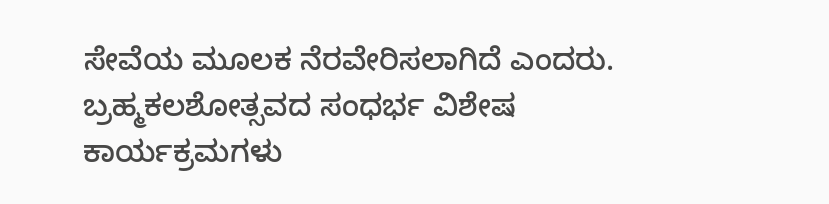ಸೇವೆಯ ಮೂಲಕ ನೆರವೇರಿಸಲಾಗಿದೆ ಎಂದರು.
ಬ್ರಹ್ಮಕಲಶೋತ್ಸವದ ಸಂಧರ್ಭ ವಿಶೇಷ ಕಾರ್ಯಕ್ರಮಗಳು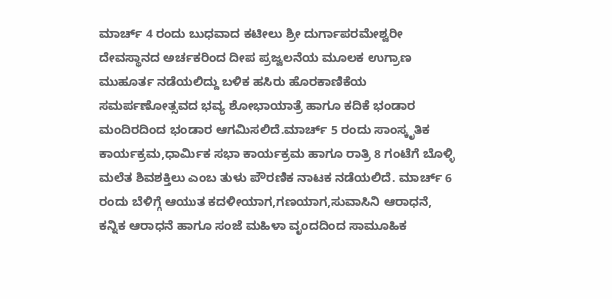ಮಾರ್ಚ್ 4 ರಂದು ಬುಧವಾದ ಕಟೀಲು ಶ್ರೀ ದುರ್ಗಾಪರಮೇಶ್ವರೀ ದೇವಸ್ಥಾನದ ಅರ್ಚಕರಿಂದ ದೀಪ ಪ್ರಜ್ವಲನೆಯ ಮೂಲಕ ಉಗ್ರಾಣ ಮುಹೂರ್ತ ನಡೆಯಲಿದ್ದು ಬಳಿಕ ಹಸಿರು ಹೊರಕಾಣಿಕೆಯ ಸಮರ್ಪಣೋತ್ಸವದ ಭವ್ಯ ಶೋಭಾಯಾತ್ರೆ ಹಾಗೂ ಕದಿಕೆ ಭಂಡಾರ ಮಂದಿರದಿಂದ ಭಂಡಾರ ಆಗಮಿಸಲಿದೆ.ಮಾರ್ಚ್ 5 ರಂದು ಸಾಂಸ್ಕೃತಿಕ ಕಾರ್ಯಕ್ರಮ,ಧಾರ್ಮಿಕ ಸಭಾ ಕಾರ್ಯಕ್ರಮ ಹಾಗೂ ರಾತ್ರಿ 8 ಗಂಟೆಗೆ ಬೊಳ್ಳಿ ಮಲೆತ ಶಿವಶಕ್ತಿಲು ಎಂಬ ತುಳು ಪೌರಣಿಕ ನಾಟಕ ನಡೆಯಲಿದೆ. ಮಾರ್ಚ್ 6 ರಂದು ಬೆಳಿಗ್ಗೆ ಆಯುತ ಕದಳೀಯಾಗ,ಗಣಯಾಗ,ಸುವಾಸಿನಿ ಆರಾಧನೆ, ಕನ್ನಿಕ ಆರಾಧನೆ ಹಾಗೂ ಸಂಜೆ ಮಹಿಳಾ ವೃಂದದಿಂದ ಸಾಮೂಹಿಕ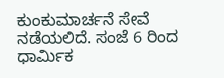ಕುಂಕುಮಾರ್ಚನೆ ಸೇವೆ ನಡೆಯಲಿದೆ. ಸಂಜೆ 6 ರಿಂದ ಧಾರ್ಮಿಕ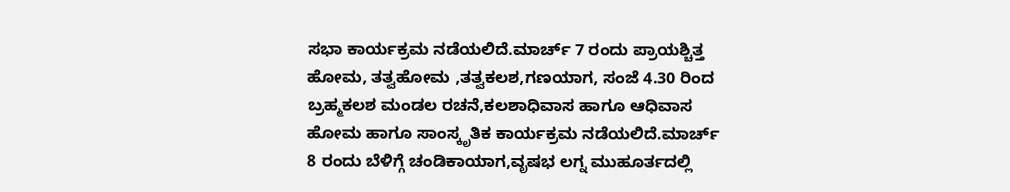ಸಭಾ ಕಾರ್ಯಕ್ರಮ ನಡೆಯಲಿದೆ.ಮಾರ್ಚ್ 7 ರಂದು ಪ್ರಾಯಶ್ಚಿತ್ತ ಹೋಮ, ತತ್ವಹೋಮ ,ತತ್ವಕಲಶ,ಗಣಯಾಗ, ಸಂಜೆ 4.30 ರಿಂದ ಬ್ರಹ್ಮಕಲಶ ಮಂಡಲ ರಚನೆ,ಕಲಶಾಧಿವಾಸ ಹಾಗೂ ಆಧಿವಾಸ ಹೋಮ ಹಾಗೂ ಸಾಂಸ್ಕೃತಿಕ ಕಾರ್ಯಕ್ರಮ ನಡೆಯಲಿದೆ.ಮಾರ್ಚ್ 8 ರಂದು ಬೆಳಿಗ್ಗೆ ಚಂಡಿಕಾಯಾಗ,ವೃಷಭ ಲಗ್ನ ಮುಹೂರ್ತದಲ್ಲಿ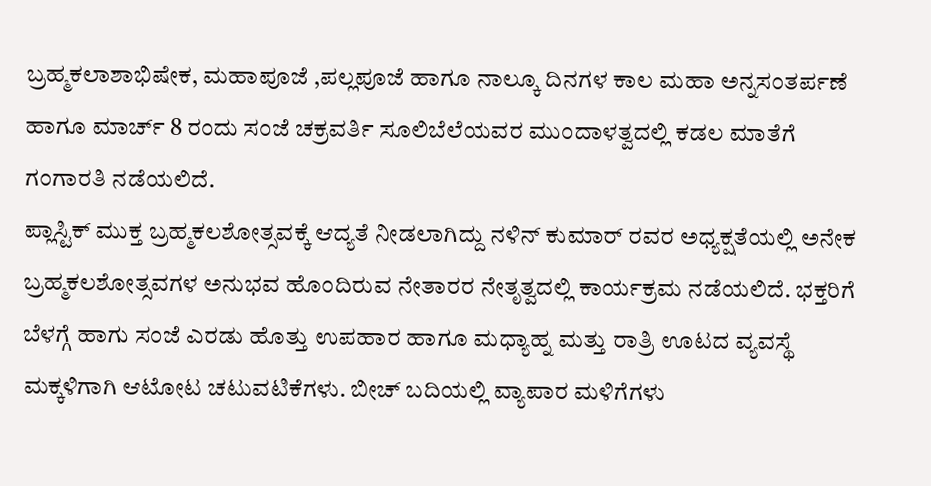ಬ್ರಹ್ಮಕಲಾಶಾಭಿಷೇಕ, ಮಹಾಪೂಜೆ ,ಪಲ್ಲಪೂಜೆ ಹಾಗೂ ನಾಲ್ಕೂ ದಿನಗಳ ಕಾಲ ಮಹಾ ಅನ್ನಸಂತರ್ಪಣೆ ಹಾಗೂ ಮಾರ್ಚ್ 8 ರಂದು ಸಂಜೆ ಚಕ್ರವರ್ತಿ ಸೂಲಿಬೆಲೆಯವರ ಮುಂದಾಳತ್ವದಲ್ಲಿ ಕಡಲ ಮಾತೆಗೆ ಗಂಗಾರತಿ ನಡೆಯಲಿದೆ.
ಪ್ಲಾಸ್ಟಿಕ್ ಮುಕ್ತ ಬ್ರಹ್ಮಕಲಶೋತ್ಸವಕ್ಕೆ ಆದ್ಯತೆ ನೀಡಲಾಗಿದ್ದು ನಳಿನ್ ಕುಮಾರ್ ರವರ ಅಧ್ಯಕ್ಷತೆಯಲ್ಲಿ ಅನೇಕ ಬ್ರಹ್ಮಕಲಶೋತ್ಸವಗಳ ಅನುಭವ ಹೊಂದಿರುವ ನೇತಾರರ ನೇತೃತ್ವದಲ್ಲಿ ಕಾರ್ಯಕ್ರಮ ನಡೆಯಲಿದೆ. ಭಕ್ತರಿಗೆ ಬೆಳಗ್ಗೆ ಹಾಗು ಸಂಜೆ ಎರಡು ಹೊತ್ತು ಉಪಹಾರ ಹಾಗೂ ಮಧ್ಯಾಹ್ನ ಮತ್ತು ರಾತ್ರಿ ಊಟದ ವ್ಯವಸ್ಥೆ ಮಕ್ಕಳಿಗಾಗಿ ಆಟೋಟ ಚಟುವಟಿಕೆಗಳು. ಬೀಚ್ ಬದಿಯಲ್ಲಿ ವ್ಯಾಪಾರ ಮಳಿಗೆಗಳು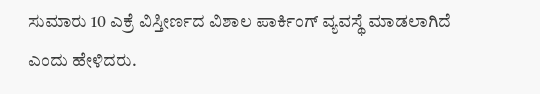ಸುಮಾರು 10 ಎಕ್ರೆ ವಿಸ್ತೀರ್ಣದ ವಿಶಾಲ ಪಾರ್ಕಿಂಗ್ ವ್ಯವಸ್ಥೆ ಮಾಡಲಾಗಿದೆ ಎಂದು ಹೇಳಿದರು.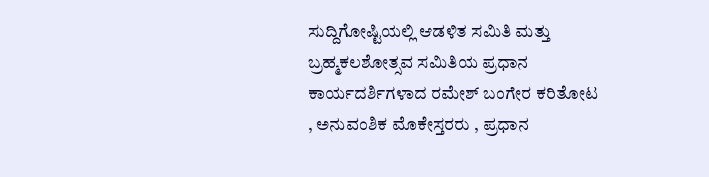ಸುದ್ದಿಗೋಷ್ಟಿಯಲ್ಲಿ ಆಡಳಿತ ಸಮಿತಿ ಮತ್ತು ಬ್ರಹ್ಮಕಲಶೋತ್ಸವ ಸಮಿತಿಯ ಪ್ರಧಾನ ಕಾರ್ಯದರ್ಶಿಗಳಾದ ರಮೇಶ್ ಬಂಗೇರ ಕರಿತೋಟ , ಅನುವಂಶಿಕ ಮೊಕೇಸ್ತರರು , ಪ್ರಧಾನ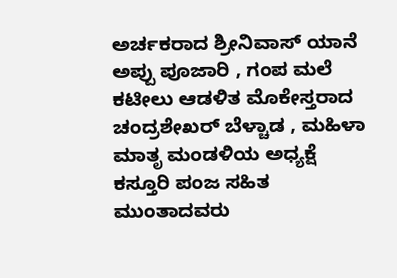ಅರ್ಚಕರಾದ ಶ್ರೀನಿವಾಸ್ ಯಾನೆ ಅಪ್ಪು ಪೂಜಾರಿ , ಗಂಪ ಮಲೆ ಕಟೀಲು ಆಡಳಿತ ಮೊಕೇಸ್ತರಾದ ಚಂದ್ರಶೇಖರ್ ಬೆಳ್ಚಾಡ , ಮಹಿಳಾ ಮಾತೃ ಮಂಡಳಿಯ ಅಧ್ಯಕ್ಷೆ ಕಸ್ತೂರಿ ಪಂಜ ಸಹಿತ ಮುಂತಾದವರು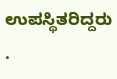ಉಪಸ್ಥಿತರಿದ್ದರು .